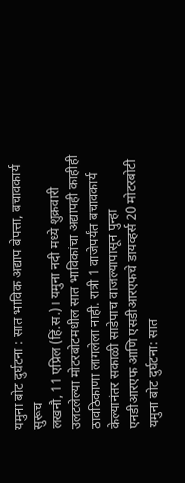यमुना बोट दुर्घटना : सात भाविक अद्याप बेपत्ता, बचावकार्य सुरूच
लखनौ, 11 एप्रिल (हिं.स.)। यमुना नदी मध्ये शुक्रवारी उलटलेल्या मोटरबोटमधील सात भाविकांचा अद्यापही काहीही ठावठिकाणा लागलेला नाही. रात्री 1 वाजेपर्यंत बचावकार्य केल्यानंतर सकाळी साडेपाच वाजल्यापासून पुन्हा एनडीआरएफ आणि एसडीआरएफचे डायव्हर्स 20 मोटरबोटी
यमुना बोट दुर्घटना: सात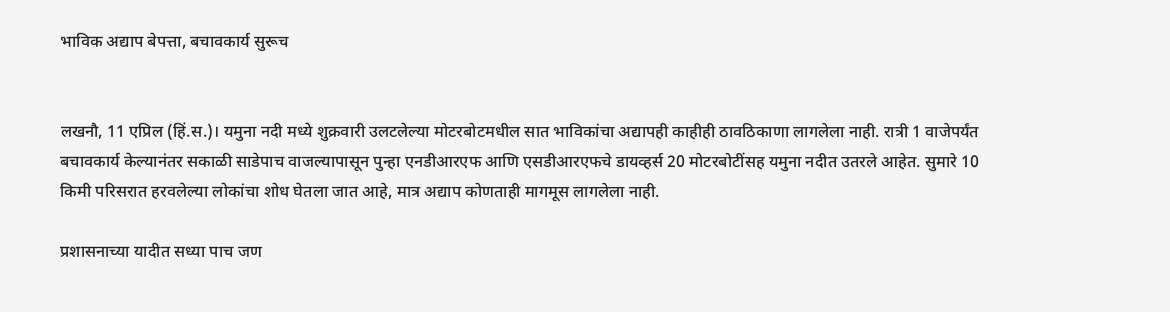भाविक अद्याप बेपत्ता, बचावकार्य सुरूच


लखनौ, 11 एप्रिल (हिं.स.)। यमुना नदी मध्ये शुक्रवारी उलटलेल्या मोटरबोटमधील सात भाविकांचा अद्यापही काहीही ठावठिकाणा लागलेला नाही. रात्री 1 वाजेपर्यंत बचावकार्य केल्यानंतर सकाळी साडेपाच वाजल्यापासून पुन्हा एनडीआरएफ आणि एसडीआरएफचे डायव्हर्स 20 मोटरबोटींसह यमुना नदीत उतरले आहेत. सुमारे 10 किमी परिसरात हरवलेल्या लोकांचा शोध घेतला जात आहे, मात्र अद्याप कोणताही मागमूस लागलेला नाही.

प्रशासनाच्या यादीत सध्या पाच जण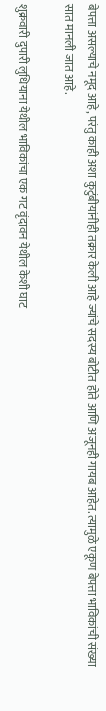बेपत्ता असल्याचे नमूद आहे, परंतु काही अशा कुटुंबीयांनीही तक्रार केली आहे ज्यांचे सदस्य बोटीत होते आणि अजूनही गायब आहेत. त्यामुळे एकूण बेपत्ता भाविकांची संख्या सात मानली जात आहे.

शुक्रवारी दुपारी लुधियाना येथील भाविकांचा एक गट वृंदावन येथील केशी घाट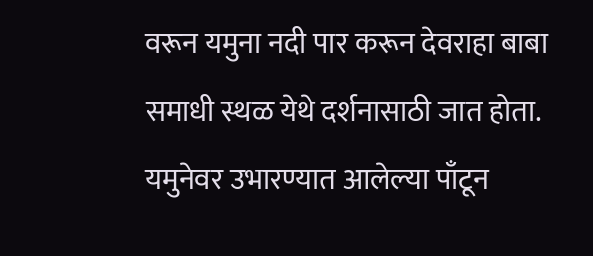वरून यमुना नदी पार करून देवराहा बाबा समाधी स्थळ येथे दर्शनासाठी जात होता. यमुनेवर उभारण्यात आलेल्या पाँटून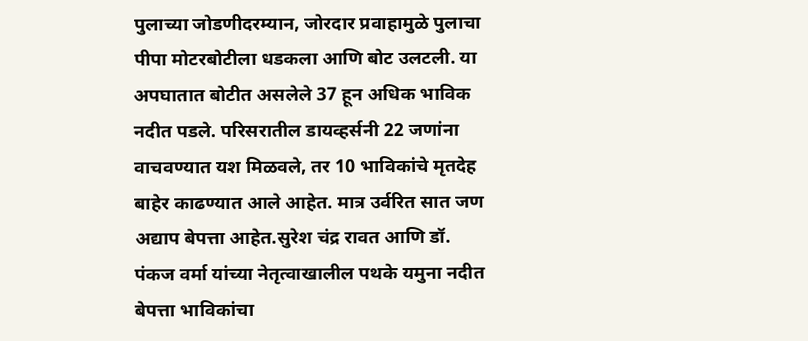पुलाच्या जोडणीदरम्यान, जोरदार प्रवाहामुळे पुलाचा पीपा मोटरबोटीला धडकला आणि बोट उलटली. या अपघातात बोटीत असलेले 37 हून अधिक भाविक नदीत पडले. परिसरातील डायव्हर्सनी 22 जणांना वाचवण्यात यश मिळवले, तर 10 भाविकांचे मृतदेह बाहेर काढण्यात आले आहेत. मात्र उर्वरित सात जण अद्याप बेपत्ता आहेत.सुरेश चंद्र रावत आणि डॉ. पंकज वर्मा यांच्या नेतृत्वाखालील पथके यमुना नदीत बेपत्ता भाविकांचा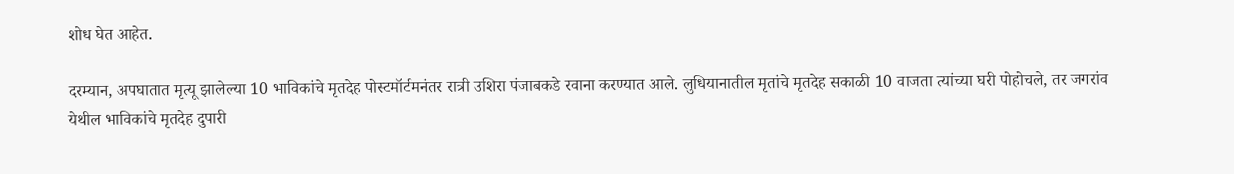शोध घेत आहेत.

दरम्यान, अपघातात मृत्यू झालेल्या 10 भाविकांचे मृतदेह पोस्टमॉर्टमनंतर रात्री उशिरा पंजाबकडे रवाना करण्यात आले. लुधियानातील मृतांचे मृतदेह सकाळी 10 वाजता त्यांच्या घरी पोहोचले, तर जगरांव येथील भाविकांचे मृतदेह दुपारी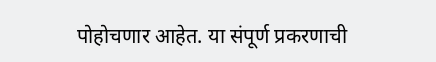पोहोचणार आहेत. या संपूर्ण प्रकरणाची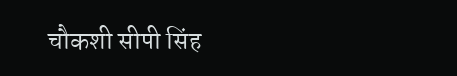चौकशी सीपी सिंह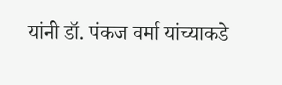यांनी डॉ. पंकज वर्मा यांच्याकडे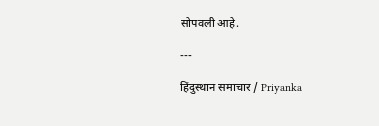सोपवली आहे.

---

हिंदुस्थान समाचार / Priyanka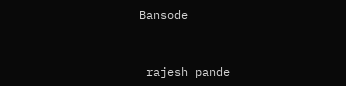Bansode


 rajesh pande